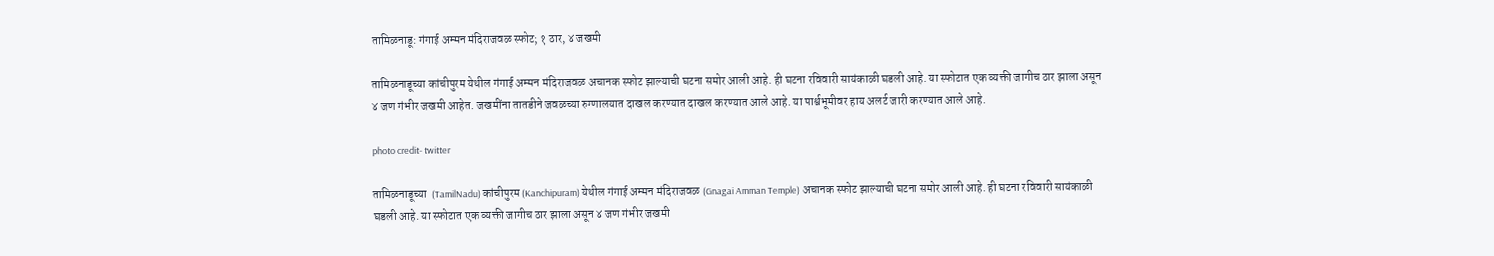तामिळनाडू: गंगाई अम्मन मंदिराजवळ स्फोट; १ ठार, ४ जखमी

तामिळनाडूच्या कांचीपुरम येथील गंगाई अम्मन मंदिराजवळ अचानक स्फोट झाल्याची घटना समोर आली आहे. ही घटना रविवारी सायंकाळी घडली आहे. या स्फोटात एक व्यक्ती जागीच ठार झाला असून ४ जण गंभीर जखमी आहेत. जखमींना तातडीने जवळच्या रुग्णालयात दाखल करण्यात दाखल करण्यात आले आहे. या पार्श्वभूमीवर हाय अलर्ट जारी करण्यात आले आहे.

photo credit- twitter

तामिळनाडूच्या  (TamilNadu) कांचीपुरम (Kanchipuram) येथील गंगाई अम्मन मंदिराजवळ (Gnagai Amman Temple) अचानक स्फोट झाल्याची घटना समोर आली आहे. ही घटना रविवारी सायंकाळी घडली आहे. या स्फोटात एक व्यक्ती जागीच ठार झाला असून ४ जण गंभीर जखमी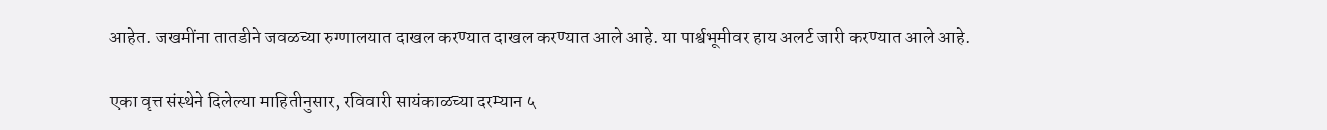आहेत. जखमींना तातडीने जवळच्या रुग्णालयात दाखल करण्यात दाखल करण्यात आले आहे. या पार्श्वभूमीवर हाय अलर्ट जारी करण्यात आले आहे.

एका वृत्त संस्थेने दिलेल्या माहितीनुसार, रविवारी सायंकाळच्या दरम्यान ५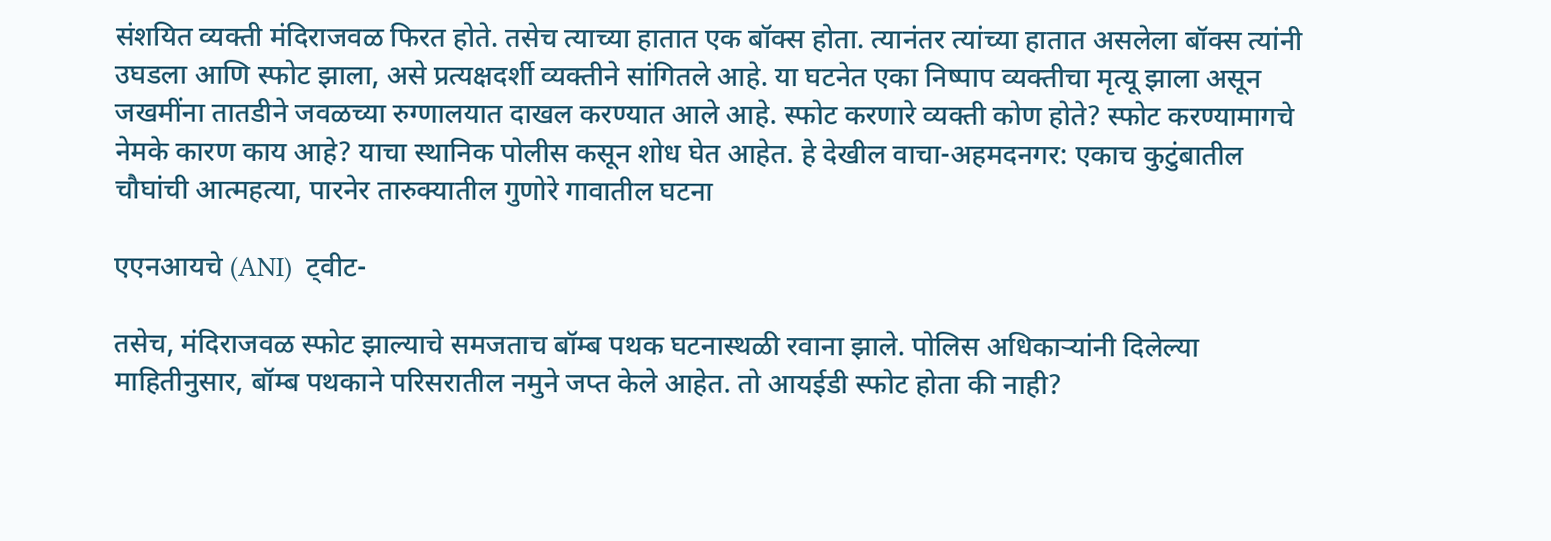संशयित व्यक्ती मंदिराजवळ फिरत होते. तसेच त्याच्या हातात एक बॉक्स होता. त्यानंतर त्यांच्या हातात असलेला बॉक्स त्यांनी उघडला आणि स्फोट झाला, असे प्रत्यक्षदर्शी व्यक्तीने सांगितले आहे. या घटनेत एका निष्पाप व्यक्तीचा मृत्यू झाला असून जखमींना तातडीने जवळच्या रुग्णालयात दाखल करण्यात आले आहे. स्फोट करणारे व्यक्ती कोण होते? स्फोट करण्यामागचे नेमके कारण काय आहे? याचा स्थानिक पोलीस कसून शोध घेत आहेत. हे देखील वाचा-अहमदनगर: एकाच कुटुंबातील चौघांची आत्महत्या, पारनेर तारुक्यातील गुणोरे गावातील घटना

एएनआयचे (ANI)  ट्वीट-

तसेच, मंदिराजवळ स्फोट झाल्याचे समजताच बॉम्ब पथक घटनास्थळी रवाना झाले. पोलिस अधिकाऱ्यांनी दिलेल्या माहितीनुसार, बॉम्ब पथकाने परिसरातील नमुने जप्त केले आहेत. तो आयईडी स्फोट होता की नाही?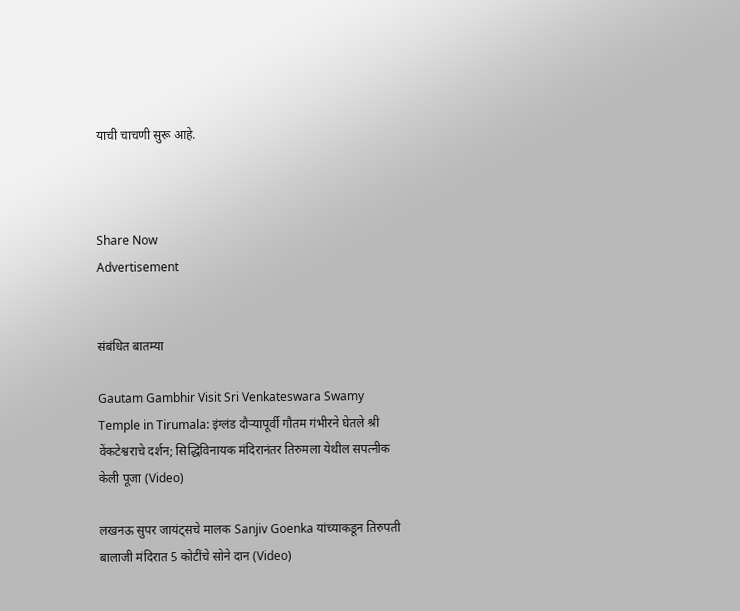याची चाचणी सुरू आहे.



Share Now
Advertisement


संबंधित बातम्या

Gautam Gambhir Visit Sri Venkateswara Swamy Temple in Tirumala: इंग्लंड दौऱ्यापूर्वी गौतम गंभीरने घेतले श्री वेंकटेश्वराचे दर्शन; सिद्धिविनायक मंदिरानंतर तिरुमला येथील सपत्नीक केली पूजा (Video)

लखनऊ सुपर जायंट्सचे मालक Sanjiv Goenka यांच्याकडून तिरुपती बालाजी मंदिरात 5 कोटींचे सोने दान (Video)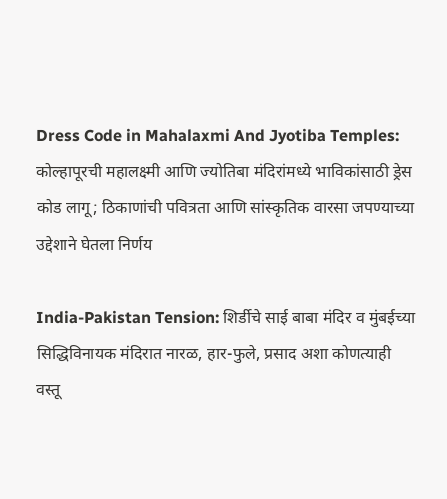Dress Code in Mahalaxmi And Jyotiba Temples: कोल्हापूरची महालक्ष्मी आणि ज्योतिबा मंदिरांमध्ये भाविकांसाठी ड्रेस कोड लागू; ठिकाणांची पवित्रता आणि सांस्कृतिक वारसा जपण्याच्या उद्देशाने घेतला निर्णय

India-Pakistan Tension: शिर्डीचे साई बाबा मंदिर व मुंबईच्या सिद्धिविनायक मंदिरात नारळ, हार-फुले, प्रसाद अशा कोणत्याही वस्तू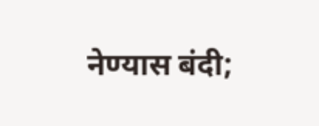नेण्यास बंदी;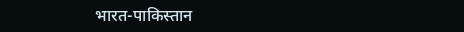भारत-पाकिस्तान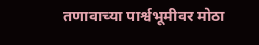तणावाच्या पार्श्वभूमीवर मोठा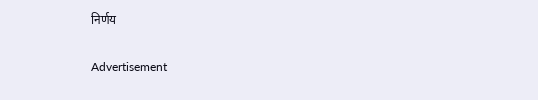निर्णय

Advertisement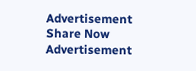Advertisement
Share Now
Advertisement